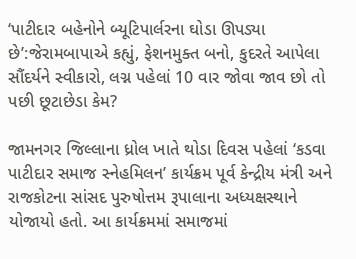‘પાટીદાર બહેનોને બ્યૂટિપાર્લરના ઘોડા ઊપડ્યા છે’:જેરામબાપાએ કહ્યું, ફેશનમુક્ત બનો, કુદરતે આપેલા સૌંદર્યને સ્વીકારો, લગ્ન પહેલાં 10 વાર જોવા જાવ છો તો પછી છૂટાછેડા કેમ?

જામનગર જિલ્લાના ધ્રોલ ખાતે થોડા દિવસ પહેલાં ‘કડવા પાટીદાર સમાજ સ્નેહમિલન’ કાર્યક્રમ પૂર્વ કેન્દ્રીય મંત્રી અને રાજકોટના સાંસદ પુરુષોત્તમ રૂપાલાના અધ્યક્ષસ્થાને યોજાયો હતો. આ કાર્યક્રમમાં સમાજમાં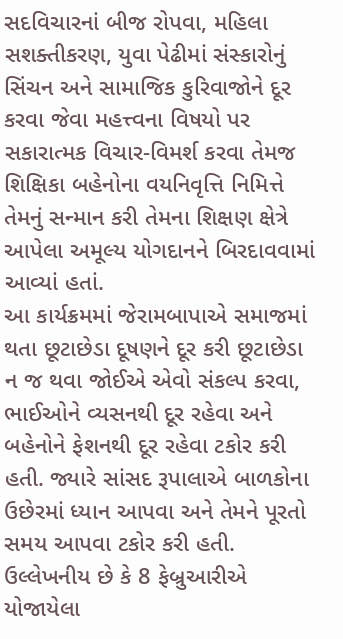સદવિચારનાં બીજ રોપવા, મહિલા સશક્તીકરણ, યુવા પેઢીમાં સંસ્કારોનું સિંચન અને સામાજિક કુરિવાજોને દૂર કરવા જેવા મહત્ત્વના વિષયો પર સકારાત્મક વિચાર-વિમર્શ કરવા તેમજ શિક્ષિકા બહેનોના વયનિવૃત્તિ નિમિત્તે તેમનું સન્માન કરી તેમના શિક્ષણ ક્ષેત્રે આપેલા અમૂલ્ય યોગદાનને બિરદાવવામાં આવ્યાં હતાં.
આ કાર્યક્રમમાં જેરામબાપાએ સમાજમાં થતા છૂટાછેડા દૂષણને દૂર કરી છૂટાછેડા ન જ થવા જોઈએ એવો સંકલ્પ કરવા, ભાઈઓને વ્યસનથી દૂર રહેવા અને બહેનોને ફેશનથી દૂર રહેવા ટકોર કરી હતી. જ્યારે સાંસદ રૂપાલાએ બાળકોના ઉછેરમાં ધ્યાન આપવા અને તેમને પૂરતો સમય આપવા ટકોર કરી હતી. ઉલ્લેખનીય છે કે 8 ફેબ્રુઆરીએ યોજાયેલા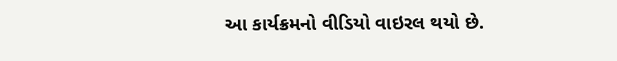આ કાર્યક્રમનો વીડિયો વાઇરલ થયો છે.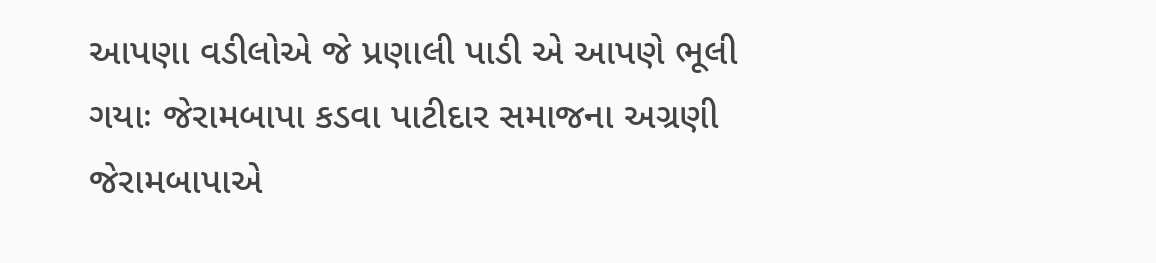આપણા વડીલોએ જે પ્રણાલી પાડી એ આપણે ભૂલી ગયાઃ જેરામબાપા કડવા પાટીદાર સમાજના અગ્રણી જેરામબાપાએ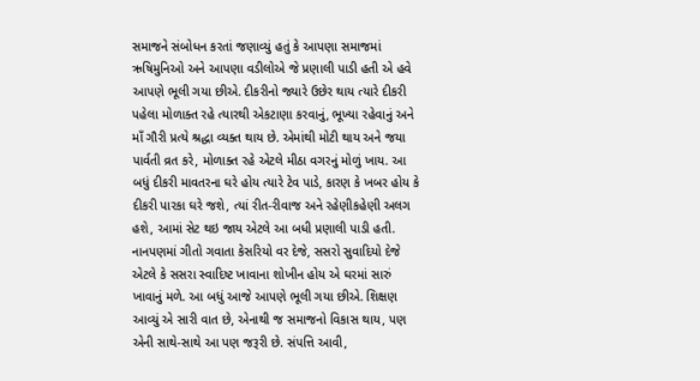સમાજને સંબોધન કરતાં જણાવ્યું હતું કે આપણા સમાજમાં ઋષિમુનિઓ અને આપણા વડીલોએ જે પ્રણાલી પાડી હતી એ હવે આપણે ભૂલી ગયા છીએ. દીકરીનો જ્યારે ઉછેર થાય ત્યારે દીકરી પહેલા મોળાક્ત રહે ત્યારથી એકટાણા કરવાનું, ભૂખ્યા રહેવાનું અને માઁ ગૌરી પ્રત્યે શ્રદ્ધા વ્યક્ત થાય છે. એમાંથી મોટી થાય અને જયા પાર્વતી વ્રત કરે, મોળાક્ત રહે એટલે મીઠા વગરનું મોળું ખાય. આ બધું દીકરી માવતરના ઘરે હોય ત્યારે ટેવ પાડે, કારણ કે ખબર હોય કે દીકરી પારકા ઘરે જશે, ત્યાં રીત-રીવાજ અને રહેણીકહેણી અલગ હશે, આમાં સેટ થઇ જાય એટલે આ બધી પ્રણાલી પાડી હતી.
નાનપણમાં ગીતો ગવાતા કેસરિયો વર દેજે, સસરો સુવાદિયો દેજે એટલે કે સસરા સ્વાદિષ્ટ ખાવાના શોખીન હોય એ ઘરમાં સારું ખાવાનું મળે. આ બધું આજે આપણે ભૂલી ગયા છીએ. શિક્ષણ આવ્યું એ સારી વાત છે, એનાથી જ સમાજનો વિકાસ થાય, પણ એની સાથે-સાથે આ પણ જરૂરી છે. સંપત્તિ આવી,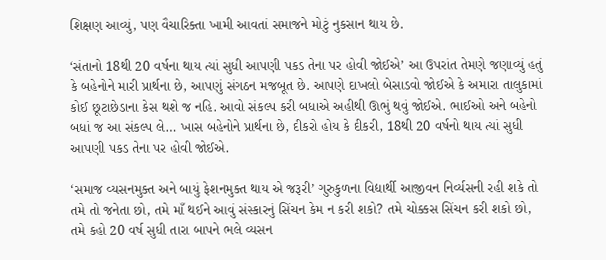શિક્ષણ આવ્યું, પણ વૈચારિક્તા ખામી આવતાં સમાજને મોટું નુકસાન થાય છે.

‘સંતાનો 18થી 20 વર્ષના થાય ત્યાં સુધી આપણી પકડ તેના પર હોવી જોઈએ’ આ ઉપરાંત તેમણે જણાવ્યું હતું કે બહેનોને મારી પ્રાર્થના છે, આપણું સંગઠન મજબૂત છે. આપણે દાખલો બેસાડવો જોઈએ કે અમારા તાલુકામાં કોઈ છૂટાછેડાના કેસ થશે જ નહિ. આવો સંકલ્પ કરી બધાએ અહીથી ઊભું થવું જોઈએ. ભાઈઓ અને બહેનો બધાં જ આ સંકલ્પ લે… ખાસ બહેનોને પ્રાર્થના છે, દીકરો હોય કે દીકરી, 18થી 20 વર્ષનો થાય ત્યાં સુધી આપણી પકડ તેના પર હોવી જોઈએ.

‘સમાજ વ્યસનમુક્ત અને બાયું ફેશનમુક્ત થાય એ જરૂરી’ ગુરુકુળના વિદ્યાર્થી આજીવન નિર્વ્યસની રહી શકે તો તમે તો જનેતા છો, તમે માઁ થઈને આવું સંસ્કારનું સિંચન કેમ ન કરી શકો? તમે ચોક્કસ સિંચન કરી શકો છો, તમે કહો 20 વર્ષ સુધી તારા બાપને ભલે વ્યસન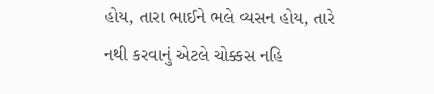હોય, તારા ભાઈને ભલે વ્યસન હોય, તારે નથી કરવાનું એટલે ચોક્કસ નહિ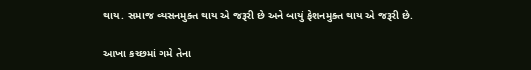થાય. સમાજ વ્યસનમુક્ત થાય એ જરૂરી છે અને બાયું ફેશનમુક્ત થાય એ જરૂરી છે.

આખા કચ્છમાં ગમે તેના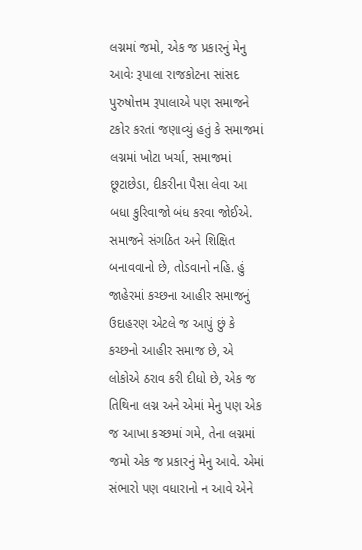લગ્નમાં જમો, એક જ પ્રકારનું મેનુ આવેઃ રૂપાલા રાજકોટના સાંસદ પુરુષોત્તમ રૂપાલાએ પણ સમાજને ટકોર કરતાં જણાવ્યું હતું કે સમાજમાં લગ્નમાં ખોટા ખર્ચા, સમાજમાં છૂટાછેડા, દીકરીના પૈસા લેવા આ બધા કુરિવાજો બંધ કરવા જોઈએ. સમાજને સંગઠિત અને શિક્ષિત બનાવવાનો છે, તોડવાનો નહિ. હું જાહેરમાં કચ્છના આહીર સમાજનું ઉદાહરણ એટલે જ આપું છું કે કચ્છનો આહીર સમાજ છે, એ લોકોએ ઠરાવ કરી દીધો છે, એક જ તિથિના લગ્ન અને એમાં મેનુ પણ એક જ આખા કચ્છમાં ગમે, તેના લગ્નમાં જમો એક જ પ્રકારનું મેનુ આવે. એમાં સંભારો પણ વધારાનો ન આવે એને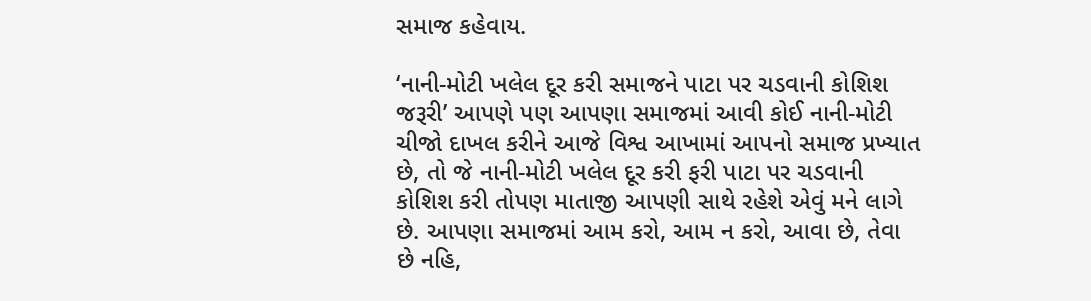સમાજ કહેવાય.

‘નાની-મોટી ખલેલ દૂર કરી સમાજને પાટા પર ચડવાની કોશિશ જરૂરી’ આપણે પણ આપણા સમાજમાં આવી કોઈ નાની-મોટી ચીજો દાખલ કરીને આજે વિશ્વ આખામાં આપનો સમાજ પ્રખ્યાત છે, તો જે નાની-મોટી ખલેલ દૂર કરી ફરી પાટા પર ચડવાની કોશિશ કરી તોપણ માતાજી આપણી સાથે રહેશે એવું મને લાગે છે. આપણા સમાજમાં આમ કરો, આમ ન કરો, આવા છે, તેવા છે નહિ,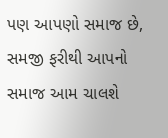પણ આપણો સમાજ છે, સમજી ફરીથી આપનો સમાજ આમ ચાલશે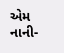એમ નાની-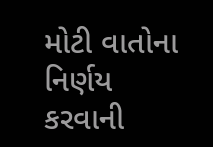મોટી વાતોના નિર્ણય કરવાની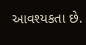આવશ્યકતા છે.